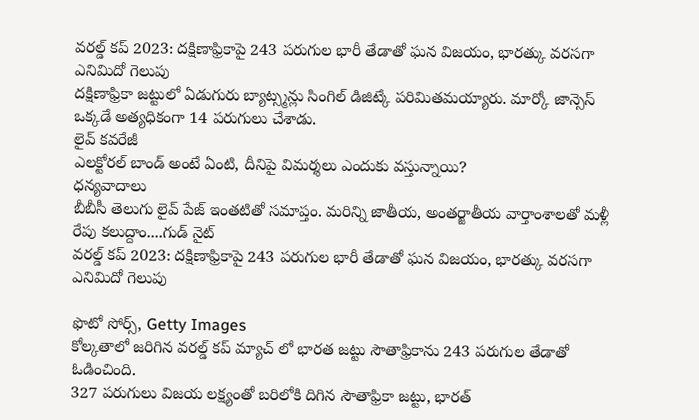వరల్డ్ కప్ 2023: దక్షిణాఫ్రికాపై 243 పరుగుల భారీ తేడాతో ఘన విజయం, భారత్కు వరసగా ఎనిమిదో గెలుపు
దక్షిణాఫ్రికా జట్టులో ఏడుగురు బ్యాట్స్మన్లు సింగిల్ డిజిట్కే పరిమితమయ్యారు. మార్కో జాన్సెస్ ఒక్కడే అత్యధికంగా 14 పరుగులు చేశాడు.
లైవ్ కవరేజీ
ఎలక్టోరల్ బాండ్ అంటే ఏంటి, దీనిపై విమర్శలు ఎందుకు వస్తున్నాయి?
ధన్యవాదాలు
బీబీసీ తెలుగు లైవ్ పేజ్ ఇంతటితో సమాప్తం. మరిన్ని జాతీయ, అంతర్జాతీయ వార్తాంశాలతో మళ్లీ రేపు కలుద్దాం....గుడ్ నైట్
వరల్డ్ కప్ 2023: దక్షిణాఫ్రికాపై 243 పరుగుల భారీ తేడాతో ఘన విజయం, భారత్కు వరసగా ఎనిమిదో గెలుపు

ఫొటో సోర్స్, Getty Images
కోల్కతాలో జరిగిన వరల్డ్ కప్ మ్యాచ్ లో భారత జట్టు సౌతాఫ్రికాను 243 పరుగుల తేడాతో ఓడించింది.
327 పరుగులు విజయ లక్ష్యంతో బరిలోకి దిగిన సౌతాఫ్రికా జట్టు, భారత్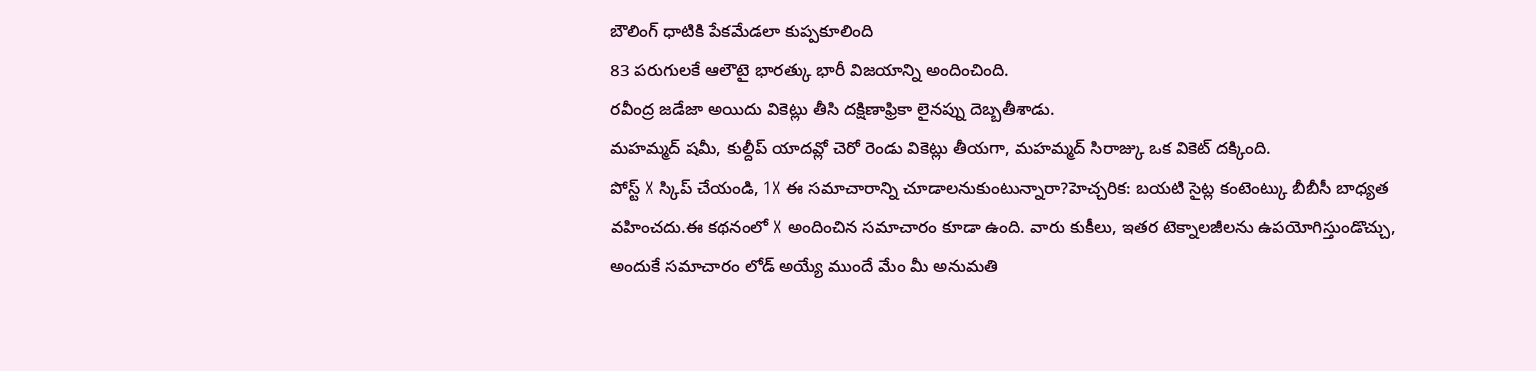బౌలింగ్ ధాటికి పేకమేడలా కుప్పకూలింది
83 పరుగులకే ఆలౌటై భారత్కు భారీ విజయాన్ని అందించింది.
రవీంద్ర జడేజా అయిదు వికెట్లు తీసి దక్షిణాఫ్రికా లైనప్ను దెబ్బతీశాడు.
మహమ్మద్ షమీ, కుల్దీప్ యాదవ్లో చెరో రెండు వికెట్లు తీయగా, మహమ్మద్ సిరాజ్కు ఒక వికెట్ దక్కింది.
పోస్ట్ X స్కిప్ చేయండి, 1X ఈ సమాచారాన్ని చూడాలనుకుంటున్నారా?హెచ్చరిక: బయటి సైట్ల కంటెంట్కు బీబీసీ బాధ్యత వహించదు.ఈ కథనంలో X అందించిన సమాచారం కూడా ఉంది. వారు కుకీలు, ఇతర టెక్నాలజీలను ఉపయోగిస్తుండొచ్చు, అందుకే సమాచారం లోడ్ అయ్యే ముందే మేం మీ అనుమతి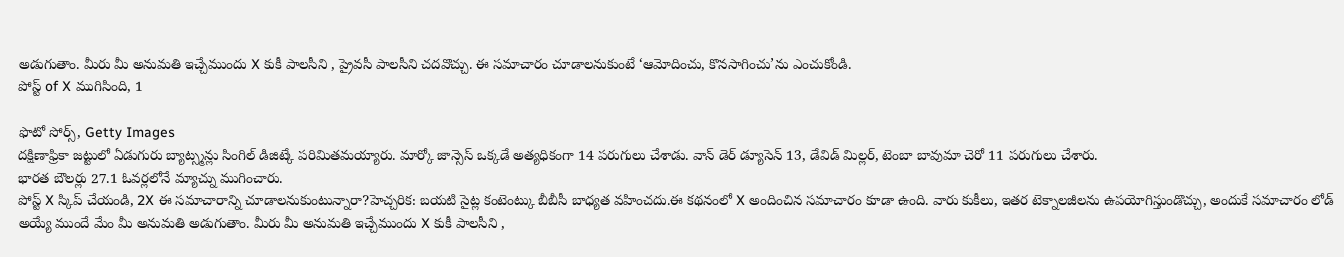అడుగుతాం. మీరు మీ అనుమతి ఇచ్చేముందు X కుకీ పాలసీని , ప్రైవసీ పాలసీని చదవొచ్చు. ఈ సమాచారం చూడాలనుకుంటే ‘ఆమోదించు, కొనసాగించు’ను ఎంచుకోండి.
పోస్ట్ of X ముగిసింది, 1

ఫొటో సోర్స్, Getty Images
దక్షిణాఫ్రికా జట్టులో ఏడుగురు బ్యాట్స్మన్లు సింగిల్ డిజిట్కే పరిమితమయ్యారు. మార్కో జాన్సెస్ ఒక్కడే అత్యధికంగా 14 పరుగులు చేశాడు. వాన్ డెర్ డ్యూసెన్ 13, డేవిడ్ మిల్లర్, టెంబా బావుమా చెరో 11 పరుగులు చేశారు.
భారత బౌలర్లు 27.1 ఓవర్లలోనే మ్యాచ్ను ముగించారు.
పోస్ట్ X స్కిప్ చేయండి, 2X ఈ సమాచారాన్ని చూడాలనుకుంటున్నారా?హెచ్చరిక: బయటి సైట్ల కంటెంట్కు బీబీసీ బాధ్యత వహించదు.ఈ కథనంలో X అందించిన సమాచారం కూడా ఉంది. వారు కుకీలు, ఇతర టెక్నాలజీలను ఉపయోగిస్తుండొచ్చు, అందుకే సమాచారం లోడ్ అయ్యే ముందే మేం మీ అనుమతి అడుగుతాం. మీరు మీ అనుమతి ఇచ్చేముందు X కుకీ పాలసీని ,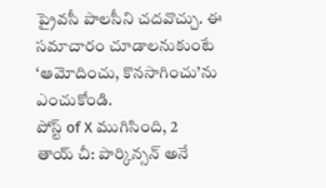ప్రైవసీ పాలసీని చదవొచ్చు. ఈ సమాచారం చూడాలనుకుంటే ‘ఆమోదించు, కొనసాగించు’ను ఎంచుకోండి.
పోస్ట్ of X ముగిసింది, 2
తాయ్ చీ: పార్కిన్సన్ అనే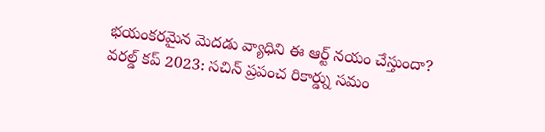భయంకరమైన మెదడు వ్యాధిని ఈ ఆర్ట్ నయం చేస్తుందా?
వరల్డ్ కప్ 2023: సచిన్ ప్రపంచ రికార్డ్ను సమం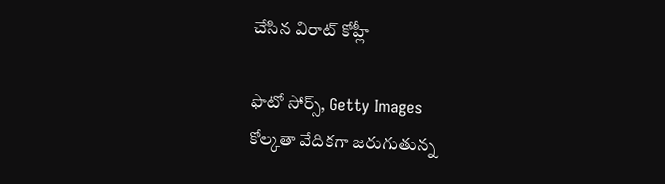చేసిన విరాట్ కోహ్లీ

ఫొటో సోర్స్, Getty Images
కోల్కతా వేదికగా జరుగుతున్న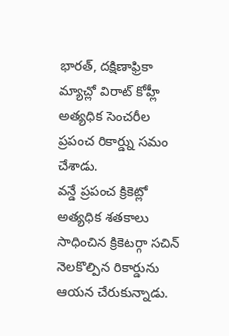భారత్, దక్షిణాఫ్రికా మ్యాచ్లో విరాట్ కోహ్లీ అత్యధిక సెంచరీల ప్రపంచ రికార్డ్ను సమం చేశాడు.
వన్డే ప్రపంచ క్రికెట్లో అత్యధిక శతకాలు సాధించిన క్రికెటర్గా సచిన్ నెలకొల్పిన రికార్డును ఆయన చేరుకున్నాడు.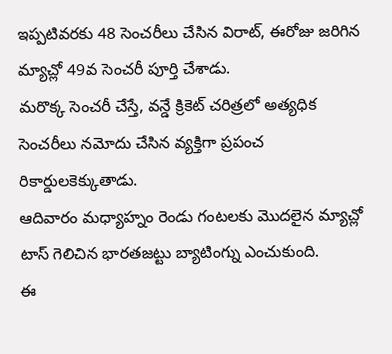ఇప్పటివరకు 48 సెంచరీలు చేసిన విరాట్, ఈరోజు జరిగిన మ్యాచ్లో 49వ సెంచరీ పూర్తి చేశాడు.
మరొక్క సెంచరీ చేస్తే, వన్డే క్రికెట్ చరిత్రలో అత్యధిక సెంచరీలు నమోదు చేసిన వ్యక్తిగా ప్రపంచ రికార్డులకెక్కుతాడు.
ఆదివారం మధ్యాహ్నం రెండు గంటలకు మొదలైన మ్యాచ్లో టాస్ గెలిచిన భారతజట్టు బ్యాటింగ్ను ఎంచుకుంది.
ఈ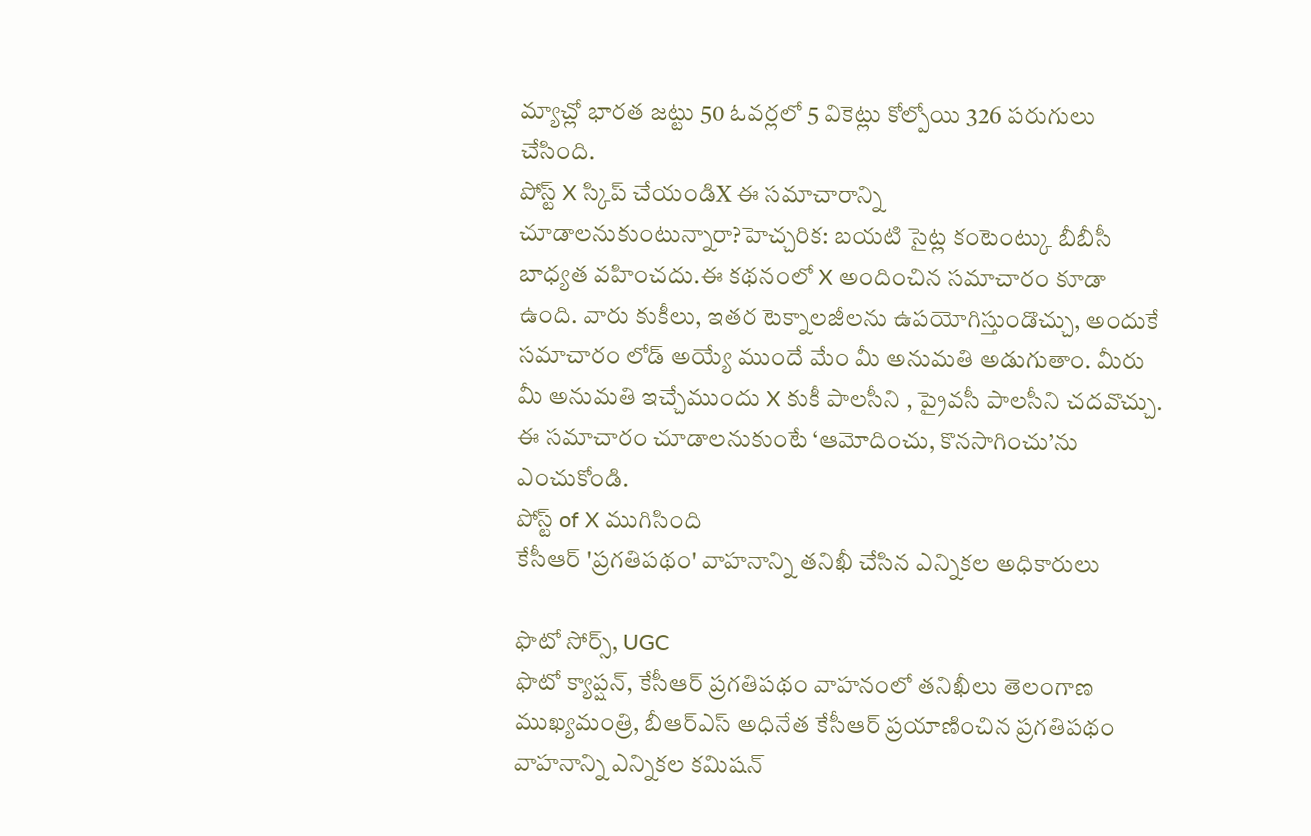మ్యాచ్లో భారత జట్టు 50 ఓవర్లలో 5 వికెట్లు కోల్పోయి 326 పరుగులు చేసింది.
పోస్ట్ X స్కిప్ చేయండిX ఈ సమాచారాన్ని చూడాలనుకుంటున్నారా?హెచ్చరిక: బయటి సైట్ల కంటెంట్కు బీబీసీ బాధ్యత వహించదు.ఈ కథనంలో X అందించిన సమాచారం కూడా ఉంది. వారు కుకీలు, ఇతర టెక్నాలజీలను ఉపయోగిస్తుండొచ్చు, అందుకే సమాచారం లోడ్ అయ్యే ముందే మేం మీ అనుమతి అడుగుతాం. మీరు మీ అనుమతి ఇచ్చేముందు X కుకీ పాలసీని , ప్రైవసీ పాలసీని చదవొచ్చు. ఈ సమాచారం చూడాలనుకుంటే ‘ఆమోదించు, కొనసాగించు’ను ఎంచుకోండి.
పోస్ట్ of X ముగిసింది
కేసీఆర్ 'ప్రగతిపథం' వాహనాన్ని తనిఖీ చేసిన ఎన్నికల అధికారులు

ఫొటో సోర్స్, UGC
ఫొటో క్యాప్షన్, కేసీఆర్ ప్రగతిపథం వాహనంలో తనిఖీలు తెలంగాణ ముఖ్యమంత్రి, బీఆర్ఎస్ అధినేత కేసీఆర్ ప్రయాణించిన ప్రగతిపథం వాహనాన్ని ఎన్నికల కమిషన్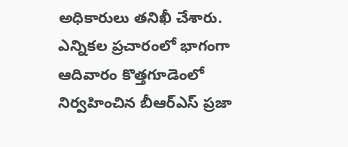అధికారులు తనిఖీ చేశారు.
ఎన్నికల ప్రచారంలో భాగంగా ఆదివారం కొత్తగూడెంలో నిర్వహించిన బీఆర్ఎస్ ప్రజా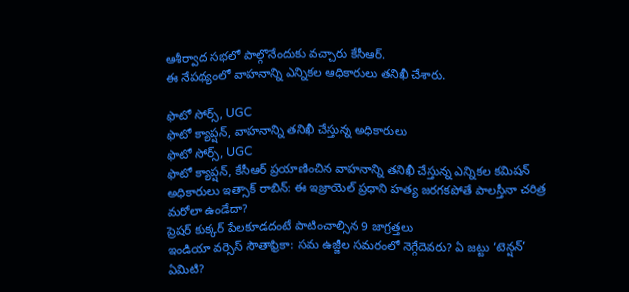ఆశీర్వాద సభలో పాల్గొనేందుకు వచ్చారు కేసీఆర్.
ఈ నేపథ్యంలో వాహనాన్ని ఎన్నికల ఆధికారులు తనిఖీ చేశారు.

ఫొటో సోర్స్, UGC
ఫొటో క్యాప్షన్, వాహనాన్ని తనిఖీ చేస్తున్న అధికారులు
ఫొటో సోర్స్, UGC
ఫొటో క్యాప్షన్, కేసీఆర్ ప్రయాణించిన వాహనాన్ని తనిఖీ చేస్తున్న ఎన్నికల కమిషన్ అధికారులు ఇత్సాక్ రాబిన్: ఈ ఇజ్రాయెల్ ప్రధాని హత్య జరగకపోతే పాలస్తీనా చరిత్ర మరోలా ఉండేదా?
ప్రెషర్ కుక్కర్ పేలకూడదంటే పాటించాల్సిన 9 జాగ్రత్తలు
ఇండియా వర్సెస్ సౌతాఫ్రికా: సమ ఉజ్జీల సమరంలో నెగ్గేదెవరు? ఏ జట్టు ‘టెన్షన్’ ఏమిటి?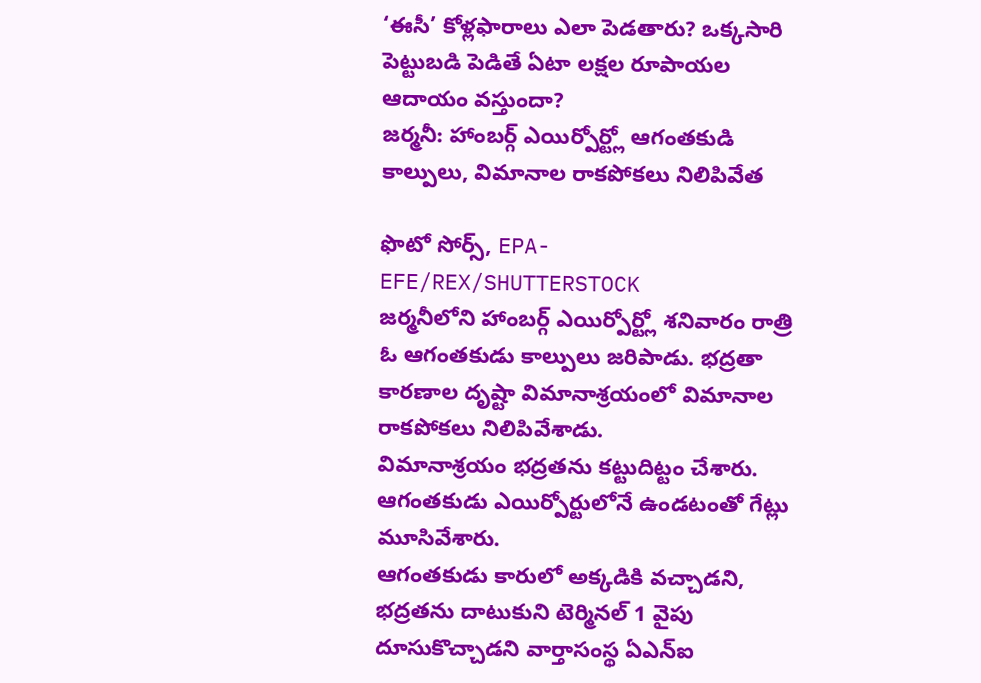‘ఈసీ’ కోళ్లఫారాలు ఎలా పెడతారు? ఒక్కసారి పెట్టుబడి పెడితే ఏటా లక్షల రూపాయల ఆదాయం వస్తుందా?
జర్మనీ: హాంబర్గ్ ఎయిర్పోర్ట్లో ఆగంతకుడి కాల్పులు, విమానాల రాకపోకలు నిలిపివేత

ఫొటో సోర్స్, EPA-EFE/REX/SHUTTERSTOCK
జర్మనీలోని హాంబర్గ్ ఎయిర్పోర్ట్లో శనివారం రాత్రి ఓ ఆగంతకుడు కాల్పులు జరిపాడు. భద్రతా కారణాల దృష్టా విమానాశ్రయంలో విమానాల రాకపోకలు నిలిపివేశాడు.
విమానాశ్రయం భద్రతను కట్టుదిట్టం చేశారు. ఆగంతకుడు ఎయిర్పోర్టులోనే ఉండటంతో గేట్లు మూసివేశారు.
ఆగంతకుడు కారులో అక్కడికి వచ్చాడని, భద్రతను దాటుకుని టెర్మినల్ 1 వైపు దూసుకొచ్చాడని వార్తాసంస్థ ఏఎన్ఐ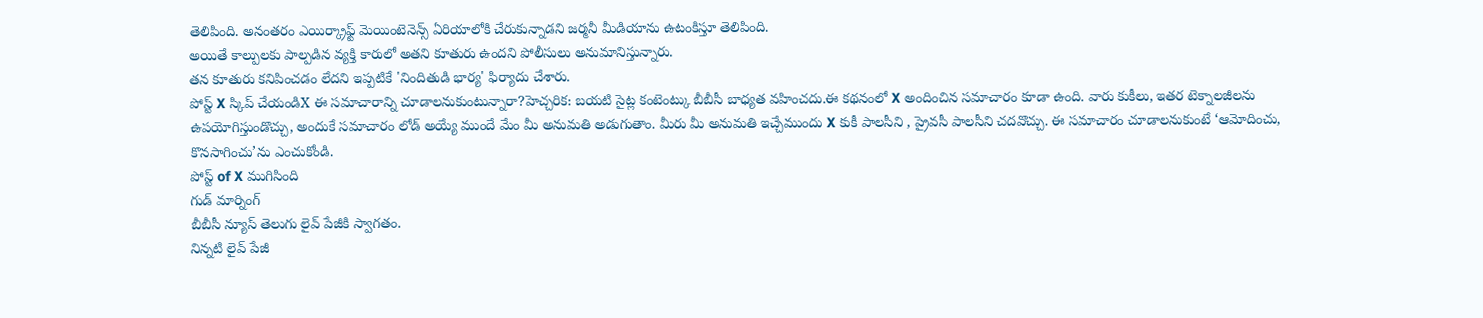తెలిపింది. అనంతరం ఎయిర్క్రాఫ్ట్ మెయింటెనెన్స్ ఏరియాలోకి చేరుకున్నాడని జర్మనీ మీడియాను ఉటంకిస్తూ తెలిపింది.
అయితే కాల్పులకు పాల్పడిన వ్యక్తి కారులో అతని కూతురు ఉందని పోలీసులు అనుమానిస్తున్నారు.
తన కూతురు కనిపించడం లేదని ఇప్పటికే 'నిందితుడి భార్య' ఫిర్యాదు చేశారు.
పోస్ట్ X స్కిప్ చేయండిX ఈ సమాచారాన్ని చూడాలనుకుంటున్నారా?హెచ్చరిక: బయటి సైట్ల కంటెంట్కు బీబీసీ బాధ్యత వహించదు.ఈ కథనంలో X అందించిన సమాచారం కూడా ఉంది. వారు కుకీలు, ఇతర టెక్నాలజీలను ఉపయోగిస్తుండొచ్చు, అందుకే సమాచారం లోడ్ అయ్యే ముందే మేం మీ అనుమతి అడుగుతాం. మీరు మీ అనుమతి ఇచ్చేముందు X కుకీ పాలసీని , ప్రైవసీ పాలసీని చదవొచ్చు. ఈ సమాచారం చూడాలనుకుంటే ‘ఆమోదించు, కొనసాగించు’ను ఎంచుకోండి.
పోస్ట్ of X ముగిసింది
గుడ్ మార్నింగ్
బీబీసీ న్యూస్ తెలుగు లైవ్ పేజీకి స్వాగతం.
నిన్నటి లైవ్ పేజీ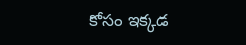కోసం ఇక్కడ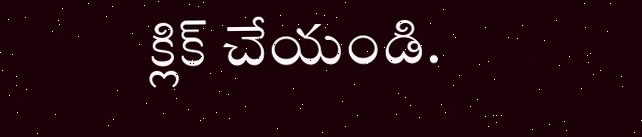క్లిక్ చేయండి.